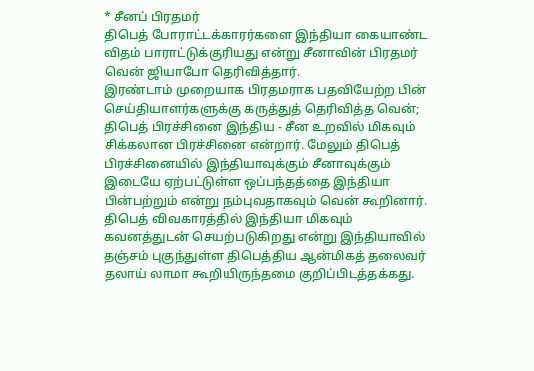* சீனப் பிரதமர்
திபெத் போராட்டக்காரர்களை இந்தியா கையாண்ட விதம் பாராட்டுக்குரியது என்று சீனாவின் பிரதமர் வென் ஜியாபோ தெரிவித்தார்.
இரண்டாம் முறையாக பிரதமராக பதவியேற்ற பின் செய்தியாளர்களுக்கு கருத்துத் தெரிவித்த வென்;
திபெத் பிரச்சினை இந்திய - சீன உறவில் மிகவும் சிக்கலான பிரச்சினை என்றார். மேலும் திபெத் பிரச்சினையில் இந்தியாவுக்கும் சீனாவுக்கும் இடையே ஏற்பட்டுள்ள ஒப்பந்தத்தை இந்தியா பின்பற்றும் என்று நம்புவதாகவும் வென் கூறினார்.
திபெத் விவகாரத்தில் இந்தியா மிகவும் கவனத்துடன் செயற்படுகிறது என்று இந்தியாவில் தஞ்சம் புகுந்துள்ள திபெத்திய ஆன்மிகத் தலைவர் தலாய் லாமா கூறியிருந்தமை குறிப்பிடத்தக்கது.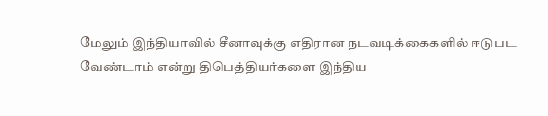மேலும் இந்தியாவில் சீனாவுக்கு எதிரான நடவடிக்கைகளில் ஈடுபட வேண்டாம் என்று திபெத்தியர்களை இந்திய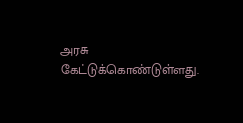அரசு கேட்டுக்கொண்டுள்ளது.